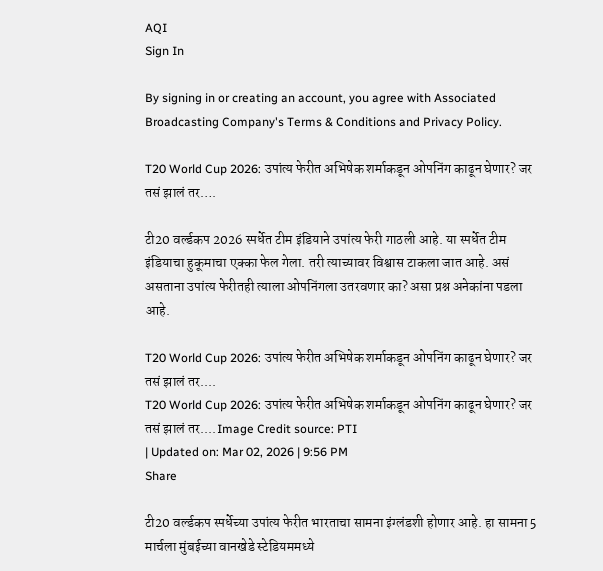AQI
Sign In

By signing in or creating an account, you agree with Associated Broadcasting Company's Terms & Conditions and Privacy Policy.

T20 World Cup 2026: उपांत्य फेरीत अभिषेक शर्माकडून ओपनिंग काढून घेणार? जर तसं झालं तर….

टी20 वर्ल्डकप 2026 स्पर्धेत टीम इंडियाने उपांत्य फेरी गाठली आहे. या स्पर्धेत टीम इंडियाचा हुकूमाचा एक्का फेल गेला. तरी त्याच्यावर विश्वास टाकला जात आहे. असं असताना उपांत्य फेरीतही त्याला ओपनिंगला उतरवणार का? असा प्रश्न अनेकांना पडला आहे.

T20 World Cup 2026: उपांत्य फेरीत अभिषेक शर्माकडून ओपनिंग काढून घेणार? जर तसं झालं तर....
T20 World Cup 2026: उपांत्य फेरीत अभिषेक शर्माकडून ओपनिंग काढून घेणार? जर तसं झालं तर....Image Credit source: PTI
| Updated on: Mar 02, 2026 | 9:56 PM
Share

टी20 वर्ल्डकप स्पर्धेच्या उपांत्य फेरीत भारताचा सामना इंग्लंडशी होणार आहे. हा सामना 5 मार्चला मुंबईच्या वानखेडे स्टेडियममध्ये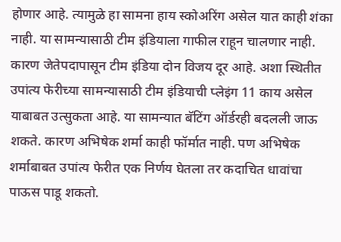होणार आहे. त्यामुळे हा सामना हाय स्कोअरिंग असेल यात काही शंका नाही. या सामन्यासाठी टीम इंडियाला गाफील राहून चालणार नाही. कारण जेतेपदापासून टीम इंडिया दोन विजय दूर आहे. अशा स्थितीत उपांत्य फेरीच्या सामन्यासाठी टीम इंडियाची प्लेइंग 11 काय असेल याबाबत उत्सुकता आहे. या सामन्यात बॅटिंग ऑर्डरही बदलली जाऊ शकते. कारण अभिषेक शर्मा काही फॉर्मात नाही. पण अभिषेक शर्माबाबत उपांत्य फेरीत एक निर्णय घेतला तर कदाचित धावांचा पाऊस पाडू शकतो.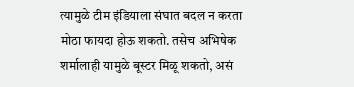त्यामुळे टीम इंडियाला संघात बदल न करता मोठा फायदा होऊ शकतो. तसेच अभिषेक शर्मालाही यामुळे बूस्टर मिळू शकतो, असं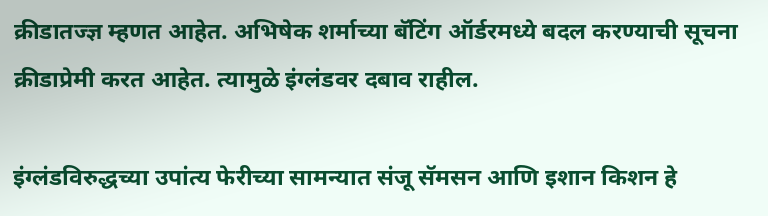क्रीडातज्ज्ञ म्हणत आहेत. अभिषेक शर्माच्या बॅटिंग ऑर्डरमध्ये बदल करण्याची सूचना क्रीडाप्रेमी करत आहेत. त्यामुळे इंग्लंडवर दबाव राहील.

इंग्लंडविरुद्धच्या उपांत्य फेरीच्या सामन्यात संजू सॅमसन आणि इशान किशन हे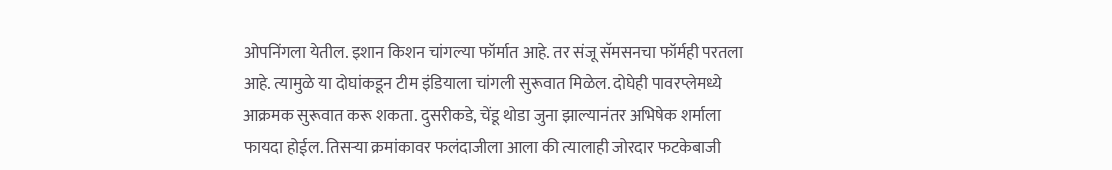ओपनिंगला येतील. इशान किशन चांगल्या फॉर्मात आहे. तर संजू सॅमसनचा फॉर्मही परतला आहे. त्यामुळे या दोघांकडून टीम इंडियाला चांगली सुरूवात मिळेल. दोघेही पावरप्लेमध्ये आक्रमक सुरूवात करू शकता. दुसरीकडे, चेंडू थोडा जुना झाल्यानंतर अभिषेक शर्माला फायदा होईल. तिसऱ्या क्रमांकावर फलंदाजीला आला की त्यालाही जोरदार फटकेबाजी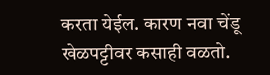करता येईल. कारण नवा चेंडू खेळपट्टीवर कसाही वळतो.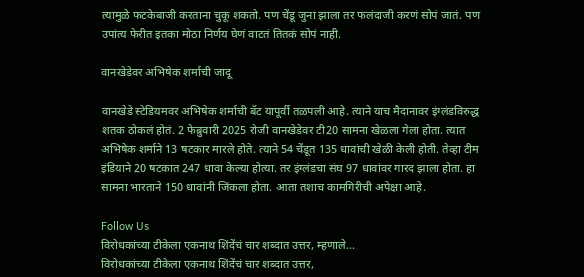त्यामुळे फटकेबाजी करताना चुकू शकतो. पण चेंडू जुना झाला तर फलंदाजी करणं सोपं जातं. पण उपांत्य फेरीत इतका मोठा निर्णय घेणं वाटतं तितकं सोपं नाही.

वानखेडेवर अभिषेक शर्माची जादू

वानखेडे स्टेडियमवर अभिषेक शर्माची बॅट यापूर्वी तळपली आहे. त्याने याच मैदानावर इंग्लंडविरुद्ध शतक ठोकलं होतं. 2 फेब्रुवारी 2025 रोजी वानखेडेवर टी20 सामना खेळला गेला होता. त्यात अभिषेक शर्माने 13 षटकार मारले होते. त्याने 54 चेंडूत 135 धावांची खेळी केली होती. तेव्हा टीम इंडियाने 20 षटकात 247 धावा केल्या होत्या. तर इंग्लंडचा संघ 97 धावांवर गारद झाला होता. हा सामना भारताने 150 धावांनी जिंकला होता. आता तशाच कामगिरीची अपेक्षा आहे.

Follow Us
विरोधकांच्या टीकेला एकनाथ शिंदेंचं चार शब्दात उत्तर, म्हणाले...
विरोधकांच्या टीकेला एकनाथ शिंदेंचं चार शब्दात उत्तर,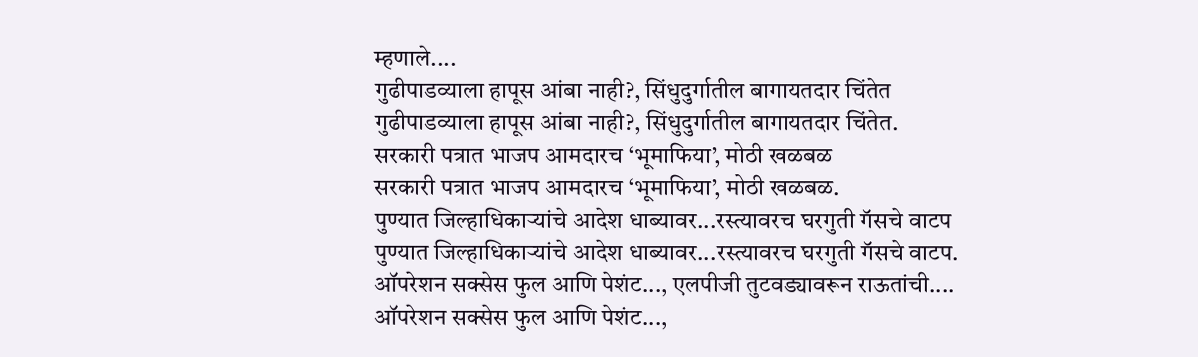म्हणाले....
गुढीपाडव्याला हापूस आंबा नाही?, सिंधुदुर्गातील बागायतदार चिंतेत
गुढीपाडव्याला हापूस आंबा नाही?, सिंधुदुर्गातील बागायतदार चिंतेत.
सरकारी पत्रात भाजप आमदारच ‘भूमाफिया’, मोठी खळबळ
सरकारी पत्रात भाजप आमदारच ‘भूमाफिया’, मोठी खळबळ.
पुण्यात जिल्हाधिकाऱ्यांचे आदेश धाब्यावर...रस्त्यावरच घरगुती गॅसचे वाटप
पुण्यात जिल्हाधिकाऱ्यांचे आदेश धाब्यावर...रस्त्यावरच घरगुती गॅसचे वाटप.
ऑपरेशन सक्सेस फुल आणि पेशंट..., एलपीजी तुटवड्यावरून राऊतांची....
ऑपरेशन सक्सेस फुल आणि पेशंट...,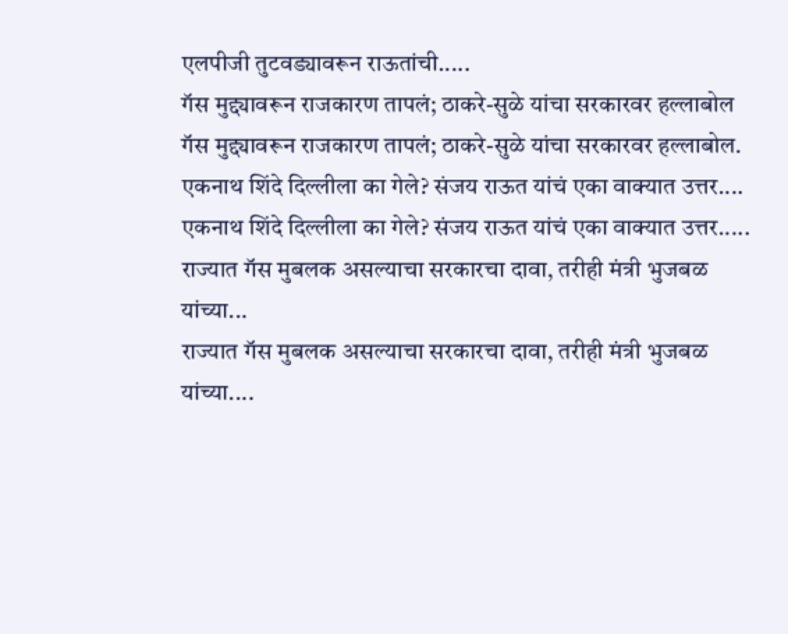एलपीजी तुटवड्यावरून राऊतांची.....
गॅस मुद्द्यावरून राजकारण तापलं; ठाकरे-सुळे यांचा सरकारवर हल्लाबोल
गॅस मुद्द्यावरून राजकारण तापलं; ठाकरे-सुळे यांचा सरकारवर हल्लाबोल.
एकनाथ शिंदे दिल्लीला का गेले? संजय राऊत यांचं एका वाक्यात उत्तर....
एकनाथ शिंदे दिल्लीला का गेले? संजय राऊत यांचं एका वाक्यात उत्तर.....
राज्यात गॅस मुबलक असल्याचा सरकारचा दावा, तरीही मंत्री भुजबळ यांच्या...
राज्यात गॅस मुबलक असल्याचा सरकारचा दावा, तरीही मंत्री भुजबळ यांच्या....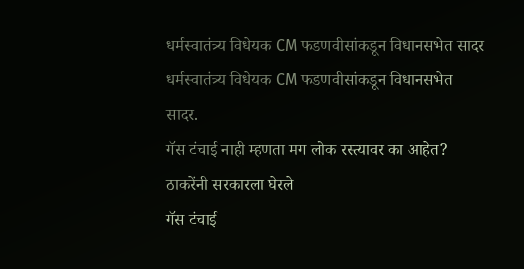धर्मस्वातंत्र्य विधेयक CM फडणवीसांकडून विधानसभेत सादर
धर्मस्वातंत्र्य विधेयक CM फडणवीसांकडून विधानसभेत सादर.
गॅस टंचाई नाही म्हणता मग लोक रस्त्यावर का आहेत? ठाकरेंनी सरकारला घेरले
गॅस टंचाई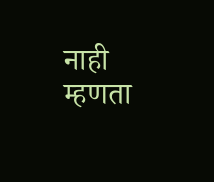नाही म्हणता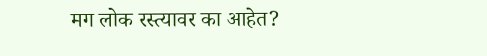मग लोक रस्त्यावर का आहेत?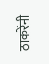ठाकरेंनी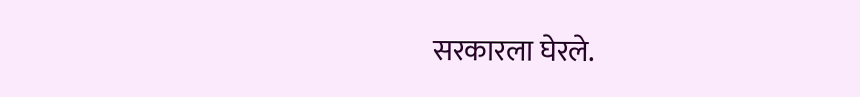सरकारला घेरले.